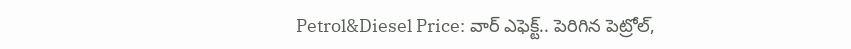Petrol&Diesel Price: వార్ ఎఫెక్ట్.. పెరిగిన పెట్రోల్,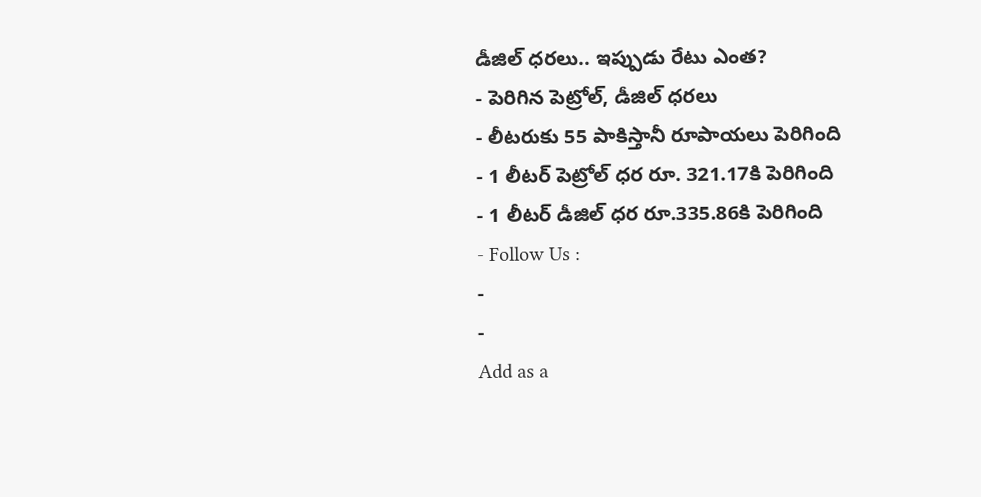డీజిల్ ధరలు.. ఇప్పుడు రేటు ఎంత?
- పెరిగిన పెట్రోల్, డీజిల్ ధరలు
- లీటరుకు 55 పాకిస్తానీ రూపాయలు పెరిగింది
- 1 లీటర్ పెట్రోల్ ధర రూ. 321.17కి పెరిగింది
- 1 లీటర్ డీజిల్ ధర రూ.335.86కి పెరిగింది
- Follow Us :
-
-
Add as a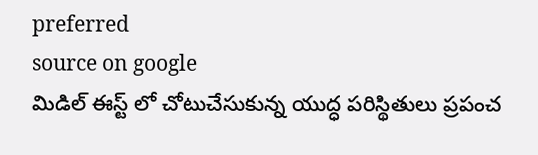preferred
source on google
మిడిల్ ఈస్ట్ లో చోటుచేసుకున్న యుద్ధ పరిస్థితులు ప్రపంచ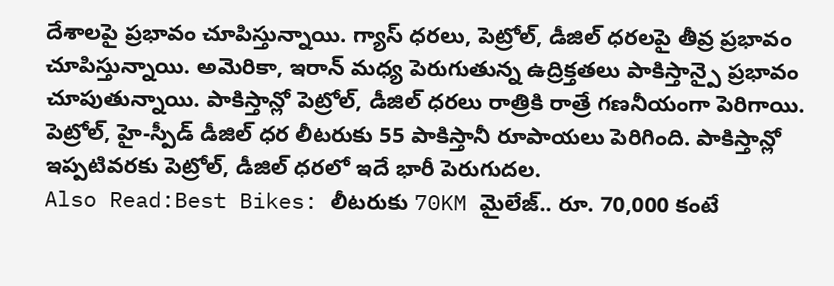దేశాలపై ప్రభావం చూపిస్తున్నాయి. గ్యాస్ ధరలు, పెట్రోల్, డీజిల్ ధరలపై తీవ్ర ప్రభావం చూపిస్తున్నాయి. అమెరికా, ఇరాన్ మధ్య పెరుగుతున్న ఉద్రిక్తతలు పాకిస్తాన్పై ప్రభావం చూపుతున్నాయి. పాకిస్తాన్లో పెట్రోల్, డీజిల్ ధరలు రాత్రికి రాత్రే గణనీయంగా పెరిగాయి. పెట్రోల్, హై-స్పీడ్ డీజిల్ ధర లీటరుకు 55 పాకిస్తానీ రూపాయలు పెరిగింది. పాకిస్తాన్లో ఇప్పటివరకు పెట్రోల్, డీజిల్ ధరలో ఇదే భారీ పెరుగుదల.
Also Read:Best Bikes: లీటరుకు 70KM మైలేజ్.. రూ. 70,000 కంటే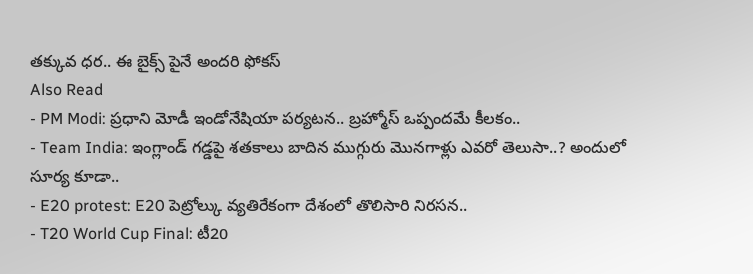తక్కువ ధర.. ఈ బైక్స్ పైనే అందరి ఫోకస్
Also Read
- PM Modi: ప్రధాని మోడీ ఇండోనేషియా పర్యటన.. బ్రహ్మోస్ ఒప్పందమే కీలకం..
- Team India: ఇంగ్లాండ్ గడ్డపై శతకాలు బాదిన ముగ్గురు మొనగాళ్లు ఎవరో తెలుసా..? అందులో సూర్య కూడా..
- E20 protest: E20 పెట్రోల్కు వ్యతిరేకంగా దేశంలో తొలిసారి నిరసన..
- T20 World Cup Final: టీ20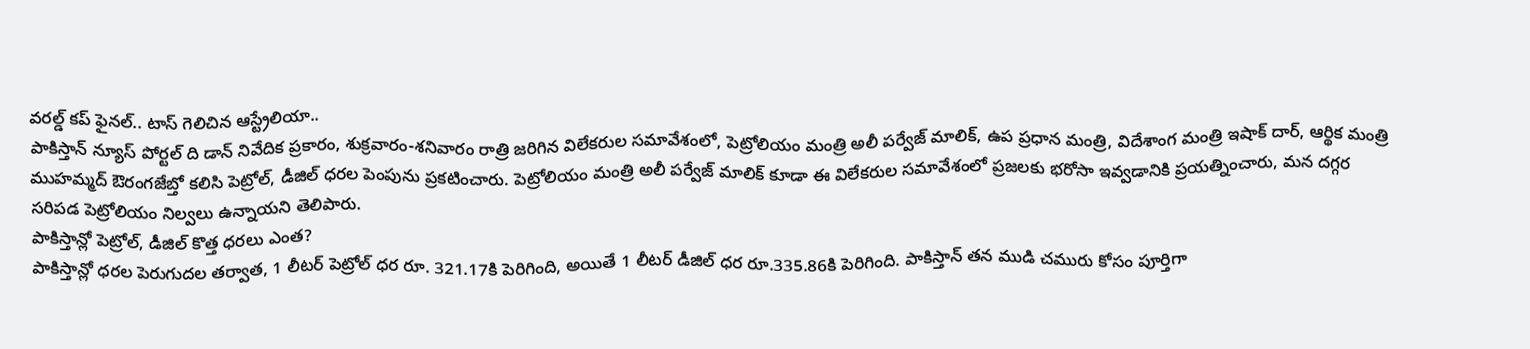వరల్డ్ కప్ ఫైనల్.. టాస్ గెలిచిన ఆస్ట్రేలియా..
పాకిస్తాన్ న్యూస్ పోర్టల్ ది డాన్ నివేదిక ప్రకారం, శుక్రవారం-శనివారం రాత్రి జరిగిన విలేకరుల సమావేశంలో, పెట్రోలియం మంత్రి అలీ పర్వేజ్ మాలిక్, ఉప ప్రధాన మంత్రి, విదేశాంగ మంత్రి ఇషాక్ దార్, ఆర్థిక మంత్రి ముహమ్మద్ ఔరంగజేబ్తో కలిసి పెట్రోల్, డీజిల్ ధరల పెంపును ప్రకటించారు. పెట్రోలియం మంత్రి అలీ పర్వేజ్ మాలిక్ కూడా ఈ విలేకరుల సమావేశంలో ప్రజలకు భరోసా ఇవ్వడానికి ప్రయత్నించారు, మన దగ్గర సరిపడ పెట్రోలియం నిల్వలు ఉన్నాయని తెలిపారు.
పాకిస్తాన్లో పెట్రోల్, డీజిల్ కొత్త ధరలు ఎంత?
పాకిస్తాన్లో ధరల పెరుగుదల తర్వాత, 1 లీటర్ పెట్రోల్ ధర రూ. 321.17కి పెరిగింది, అయితే 1 లీటర్ డీజిల్ ధర రూ.335.86కి పెరిగింది. పాకిస్తాన్ తన ముడి చమురు కోసం పూర్తిగా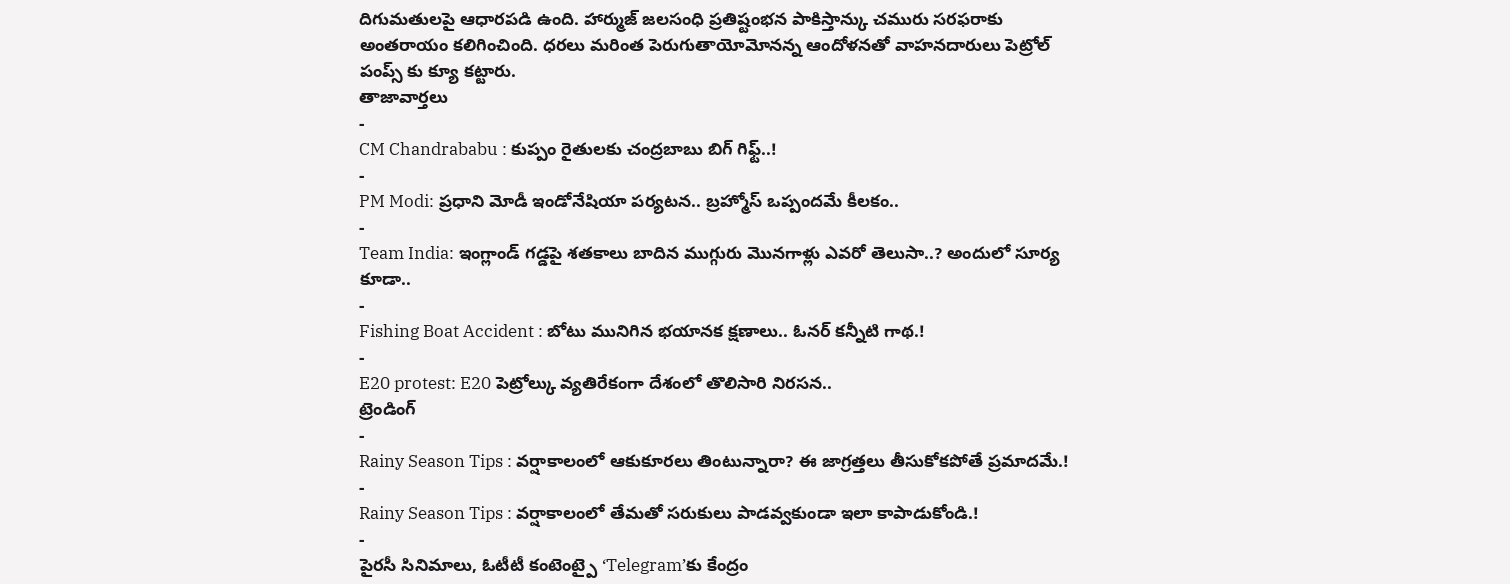దిగుమతులపై ఆధారపడి ఉంది. హార్ముజ్ జలసంధి ప్రతిష్టంభన పాకిస్తాన్కు చమురు సరఫరాకు అంతరాయం కలిగించింది. ధరలు మరింత పెరుగుతాయోమోనన్న ఆందోళనతో వాహనదారులు పెట్రోల్ పంప్స్ కు క్యూ కట్టారు.
తాజావార్తలు
-
CM Chandrababu : కుప్పం రైతులకు చంద్రబాబు బిగ్ గిఫ్ట్..!
-
PM Modi: ప్రధాని మోడీ ఇండోనేషియా పర్యటన.. బ్రహ్మోస్ ఒప్పందమే కీలకం..
-
Team India: ఇంగ్లాండ్ గడ్డపై శతకాలు బాదిన ముగ్గురు మొనగాళ్లు ఎవరో తెలుసా..? అందులో సూర్య కూడా..
-
Fishing Boat Accident : బోటు మునిగిన భయానక క్షణాలు.. ఓనర్ కన్నీటి గాథ.!
-
E20 protest: E20 పెట్రోల్కు వ్యతిరేకంగా దేశంలో తొలిసారి నిరసన..
ట్రెండింగ్
-
Rainy Season Tips : వర్షాకాలంలో ఆకుకూరలు తింటున్నారా? ఈ జాగ్రత్తలు తీసుకోకపోతే ప్రమాదమే.!
-
Rainy Season Tips : వర్షాకాలంలో తేమతో సరుకులు పాడవ్వకుండా ఇలా కాపాడుకోండి.!
-
పైరసీ సినిమాలు, ఓటీటీ కంటెంట్పై ‘Telegram’కు కేంద్రం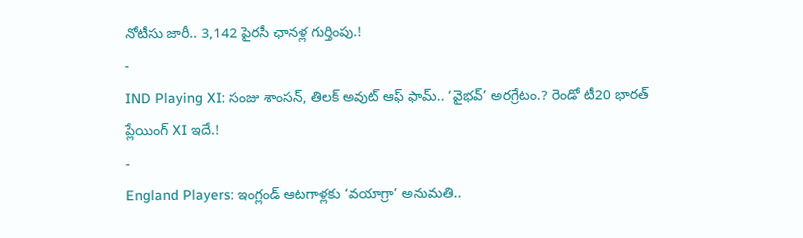నోటీసు జారీ.. 3,142 పైరసీ ఛానళ్ల గుర్తింపు.!
-
IND Playing XI: సంజు శాంసన్, తిలక్ అవుట్ ఆఫ్ ఫామ్.. ‘వైభవ్’ అరగ్రేటం.? రెండో టీ20 భారత్ ప్లేయింగ్ XI ఇదే.!
-
England Players: ఇంగ్లండ్ ఆటగాళ్లకు ‘వయాగ్రా’ అనుమతి..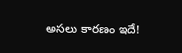అసలు కారణం ఇదే!